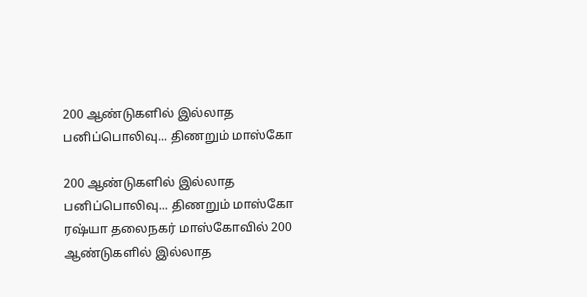200 ஆண்டுகளில் இல்லாத பனிப்பொலிவு... திணறும் மாஸ்கோ

200 ஆண்டுகளில் இல்லாத பனிப்பொலிவு... திணறும் மாஸ்கோ
ரஷ்யா தலைநகர் மாஸ்கோவில் 200 ஆண்டுகளில் இல்லாத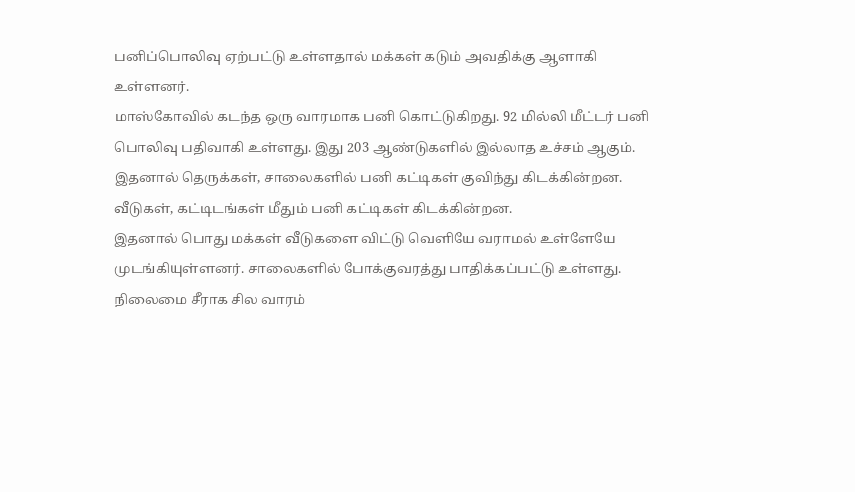பனிப்பொலிவு ஏற்பட்டு உள்ளதால் மக்கள் கடும் அவதிக்கு ஆளாகி உள்ளனர்.
மாஸ்கோவில் கடந்த ஒரு வாரமாக பனி கொட்டுகிறது. 92 மில்லி மீட்டர் பனி பொலிவு பதிவாகி உள்ளது. இது 203 ஆண்டுகளில் இல்லாத உச்சம் ஆகும்.
இதனால் தெருக்கள், சாலைகளில் பனி கட்டிகள் குவிந்து கிடக்கின்றன. வீடுகள், கட்டிடங்கள் மீதும் பனி கட்டிகள் கிடக்கின்றன.
இதனால் பொது மக்கள் வீடுகளை விட்டு வெளியே வராமல் உள்ளேயே முடங்கியுள்ளனர். சாலைகளில் போக்குவரத்து பாதிக்கப்பட்டு உள்ளது.
நிலைமை சீராக சில வாரம்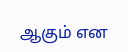ஆகும் என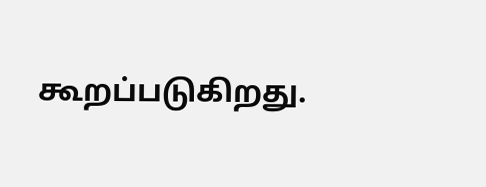கூறப்படுகிறது.